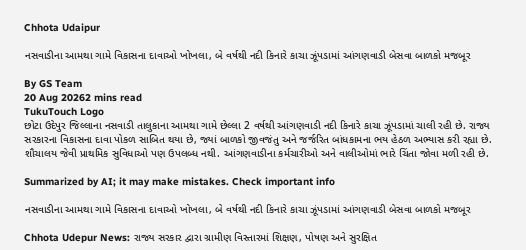Chhota Udaipur

નસવાડીના આમથા ગામે વિકાસના દાવાઓ ખોખલા, બે વર્ષથી નદી કિનારે કાચા ઝૂંપડામાં આંગણવાડી બેસવા બાળકો મજબૂર

By GS Team
20 Aug 20262 mins read
TukuTouch Logo
છોટા ઉદેપુર જિલ્લાના નસવાડી તાલુકાના આમથા ગામે છેલ્લા 2 વર્ષથી આંગણવાડી નદી કિનારે કાચા ઝૂંપડામાં ચાલી રહી છે. રાજ્ય સરકારના વિકાસના દાવા પોકળ સાબિત થયા છે, જ્યાં બાળકો જીવજંતુ અને જર્જરિત બાંધકામના ભય હેઠળ અભ્યાસ કરી રહ્યા છે. શૌચાલય જેવી પ્રાથમિક સુવિધાઓ પણ ઉપલબ્ધ નથી. આંગણવાડીના કર્મચારીઓ અને વાલીઓમાં ભારે ચિંતા જોવા મળી રહી છે.

Summarized by AI; it may make mistakes. Check important info

નસવાડીના આમથા ગામે વિકાસના દાવાઓ ખોખલા, બે વર્ષથી નદી કિનારે કાચા ઝૂંપડામાં આંગણવાડી બેસવા બાળકો મજબૂર

Chhota Udepur News: રાજ્ય સરકાર દ્વારા ગ્રામીણ વિસ્તારમાં શિક્ષણ, પોષણ અને સુરક્ષિત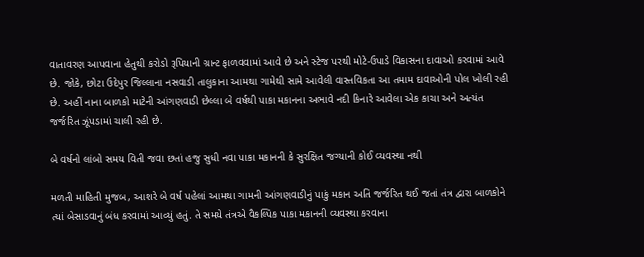વાતાવરણ આપવાના હેતુથી કરોડો રૂપિયાની ગ્રાન્ટ ફાળવવામાં આવે છે અને સ્ટેજ પરથી મોટે-ઉપાડે વિકાસના દાવાઓ કરવામાં આવે છે. જોકે, છોટા ઉદેપુર જિલ્લાના નસવાડી તાલુકાના આમથા ગામેથી સામે આવેલી વાસ્તવિકતા આ તમામ દાવાઓની પોલ ખોલી રહી છે. અહીં નાના બાળકો માટેની આંગણવાડી છેલ્લા બે વર્ષથી પાકા મકાનના અભાવે નદી કિનારે આવેલા એક કાચા અને અત્યંત જર્જરિત ઝૂંપડામાં ચાલી રહી છે.

બે વર્ષનો લાંબો સમય વિતી જવા છતાં હજુ સુધી નવા પાકા મકાનની કે સુરક્ષિત જગ્યાની કોઈ વ્યવસ્થા નથી

મળતી માહિતી મુજબ, આશરે બે વર્ષ પહેલાં આમથા ગામની આંગણવાડીનું પાકું મકાન અતિ જર્જરિત થઈ જતાં તંત્ર દ્વારા બાળકોને ત્યાં બેસાડવાનું બંધ કરવામાં આવ્યું હતું. તે સમયે તંત્રએ વૈકલ્પિક પાકા મકાનની વ્યવસ્થા કરવાના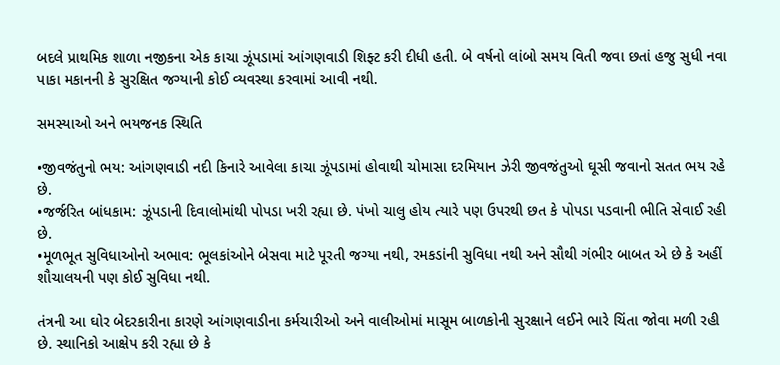બદલે પ્રાથમિક શાળા નજીકના એક કાચા ઝૂંપડામાં આંગણવાડી શિફ્ટ કરી દીધી હતી. બે વર્ષનો લાંબો સમય વિતી જવા છતાં હજુ સુધી નવા પાકા મકાનની કે સુરક્ષિત જગ્યાની કોઈ વ્યવસ્થા કરવામાં આવી નથી.

સમસ્યાઓ અને ભયજનક સ્થિતિ

•જીવજંતુનો ભય: આંગણવાડી નદી કિનારે આવેલા કાચા ઝૂંપડામાં હોવાથી ચોમાસા દરમિયાન ઝેરી જીવજંતુઓ ઘૂસી જવાનો સતત ભય રહે છે.
•જર્જરિત બાંધકામ: ઝૂંપડાની દિવાલોમાંથી પોપડા ખરી રહ્યા છે. પંખો ચાલુ હોય ત્યારે પણ ઉપરથી છત કે પોપડા પડવાની ભીતિ સેવાઈ રહી છે.
•મૂળભૂત સુવિધાઓનો અભાવ: ભૂલકાંઓને બેસવા માટે પૂરતી જગ્યા નથી, રમકડાંની સુવિધા નથી અને સૌથી ગંભીર બાબત એ છે કે અહીં શૌચાલયની પણ કોઈ સુવિધા નથી.

તંત્રની આ ઘોર બેદરકારીના કારણે આંગણવાડીના કર્મચારીઓ અને વાલીઓમાં માસૂમ બાળકોની સુરક્ષાને લઈને ભારે ચિંતા જોવા મળી રહી છે. સ્થાનિકો આક્ષેપ કરી રહ્યા છે કે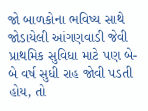જો બાળકોના ભવિષ્ય સાથે જોડાયેલી આંગણવાડી જેવી પ્રાથમિક સુવિધા માટે પણ બે-બે વર્ષ સુધી રાહ જોવી પડતી હોય, તો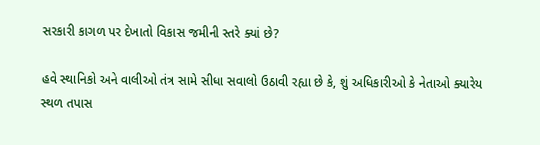સરકારી કાગળ પર દેખાતો વિકાસ જમીની સ્તરે ક્યાં છે?

હવે સ્થાનિકો અને વાલીઓ તંત્ર સામે સીધા સવાલો ઉઠાવી રહ્યા છે કે, શું અધિકારીઓ કે નેતાઓ ક્યારેય સ્થળ તપાસ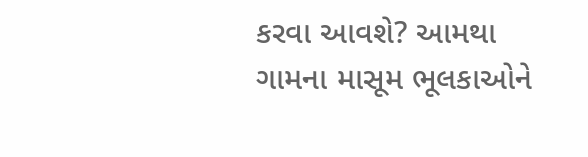કરવા આવશે? આમથા ગામના માસૂમ ભૂલકાઓને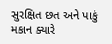સુરક્ષિત છત અને પાકું મકાન ક્યારે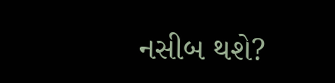નસીબ થશે?